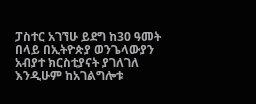ፓስተር አገኘሁ ይደግ ከ30 ዓመት በላይ በኢትዮጵያ ወንጌላውያን አብያተ ክርስቲያናት ያገለገለ እንዲሁም ከአገልግሎቱ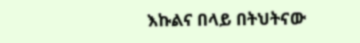እኩልና በላይ በትህትናው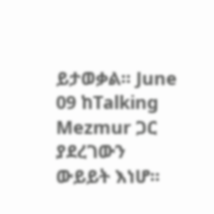ይታወቃል፡፡ June 09 ከTalking Mezmur ጋር ያደረገውን ውይይት እነሆ፡፡